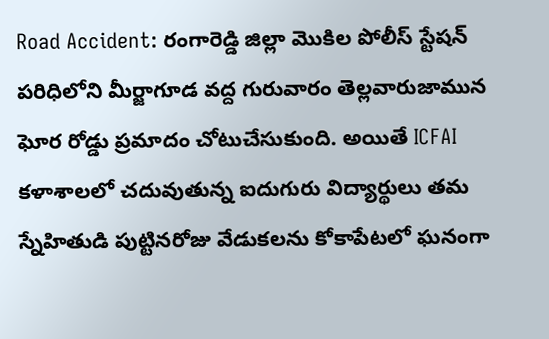Road Accident: రంగారెడ్డి జిల్లా మొకిల పోలీస్ స్టేషన్ పరిధిలోని మీర్జాగూడ వద్ద గురువారం తెల్లవారుజామున ఘోర రోడ్డు ప్రమాదం చోటుచేసుకుంది. అయితే ICFAI కళాశాలలో చదువుతున్న ఐదుగురు విద్యార్థులు తమ స్నేహితుడి పుట్టినరోజు వేడుకలను కోకాపేటలో ఘనంగా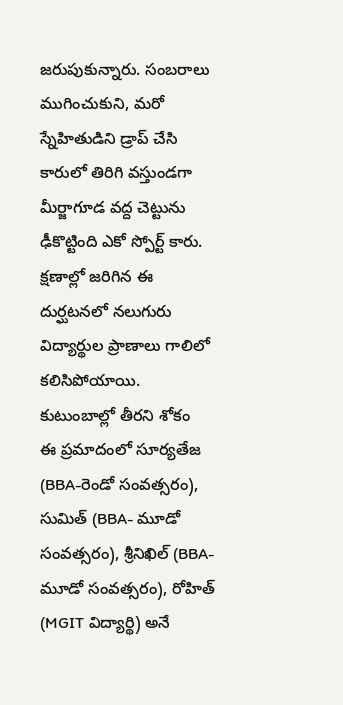జరుపుకున్నారు. సంబరాలు ముగించుకుని, మరో స్నేహితుడిని డ్రాప్ చేసి కారులో తిరిగి వస్తుండగా మీర్జాగూడ వద్ద చెట్టును ఢీకొట్టింది ఎకో స్పోర్ట్ కారు. క్షణాల్లో జరిగిన ఈ దుర్ఘటనలో నలుగురు విద్యార్థుల ప్రాణాలు గాలిలో కలిసిపోయాయి.
కుటుంబాల్లో తీరని శోకం
ఈ ప్రమాదంలో సూర్యతేజ (BBA-రెండో సంవత్సరం), సుమిత్ (BBA- మూడో సంవత్సరం), శ్రీనిఖిల్ (BBA-మూడో సంవత్సరం), రోహిత్ (MGIT విద్యార్థి) అనే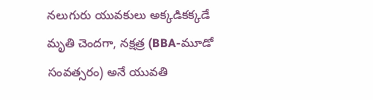నలుగురు యువకులు అక్కడికక్కడే మృతి చెందగా, నక్షత్ర (BBA-మూడో సంవత్సరం) అనే యువతి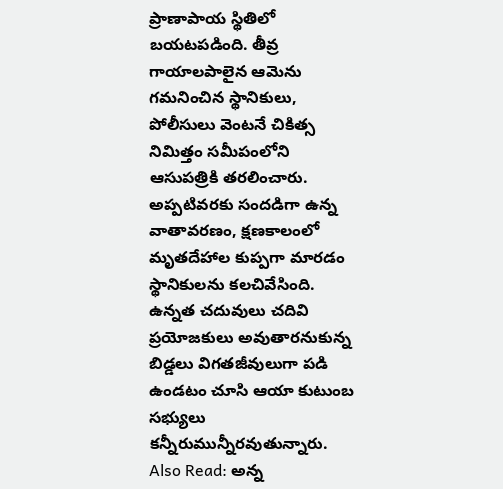ప్రాణాపాయ స్థితిలో బయటపడింది. తీవ్ర గాయాలపాలైన ఆమెను గమనించిన స్థానికులు, పోలీసులు వెంటనే చికిత్స నిమిత్తం సమీపంలోని ఆసుపత్రికి తరలించారు. అప్పటివరకు సందడిగా ఉన్న వాతావరణం, క్షణకాలంలో మృతదేహాల కుప్పగా మారడం స్థానికులను కలచివేసింది. ఉన్నత చదువులు చదివి ప్రయోజకులు అవుతారనుకున్న బిడ్డలు విగతజీవులుగా పడి ఉండటం చూసి ఆయా కుటుంబ సభ్యులు కన్నీరుమున్నీరవుతున్నారు.
Also Read: అన్న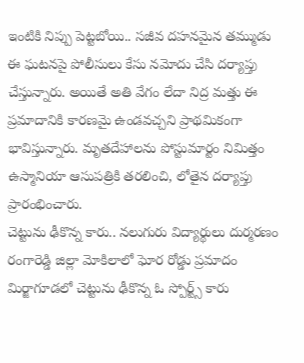ఇంటికి నిప్పు పెట్టబోయి.. సజీవ దహనమైన తమ్ముడు
ఈ ఘటనపై పోలీసులు కేసు నమోదు చేసి దర్యాప్తు చేస్తున్నారు. అయితే అతి వేగం లేదా నిద్ర మత్తు ఈ ప్రమాదానికి కారణమై ఉండవచ్చని ప్రాథమికంగా భావిస్తున్నారు. మృతదేహాలను పోస్టుమార్టం నిమిత్తం ఉస్మానియా ఆసుపత్రికి తరలించి, లోతైన దర్యాప్తు ప్రారంభించారు.
చెట్టును ఢీకొన్న కారు.. నలుగురు విద్యార్థులు దుర్మరణం
రంగారెడ్డి జిల్లా మోకిలాలో ఘోర రోడ్డు ప్రమాదం
మిర్జాగూడలో చెట్టును ఢీకొన్న ఓ స్పోర్ట్స్ కారు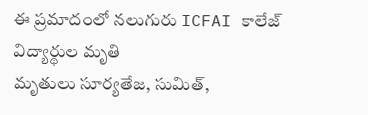ఈ ప్రమాదంలో నలుగురు ICFAI కాలేజ్ విద్యార్థుల మృతి
మృతులు సూర్యతేజ, సుమిత్,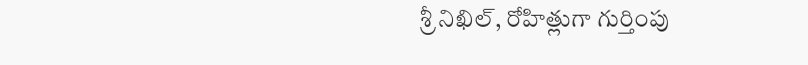శ్రీ నిఖిల్, రోహిత్లుగా గుర్తింపు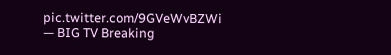pic.twitter.com/9GVeWvBZWi
— BIG TV Breaking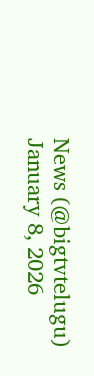News (@bigtvtelugu) January 8, 2026